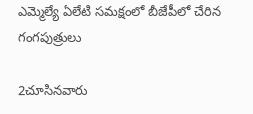ఎమ్మెల్యే ఏలేటి సమక్షంలో బీజేపీలో చేరిన గంగపుత్రులు

2చూసినవారు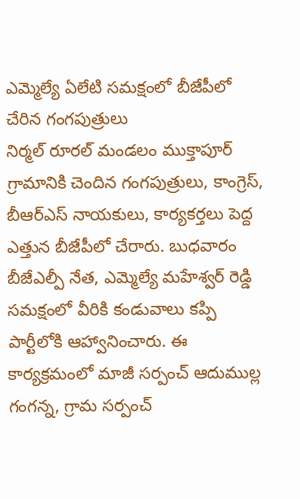ఎమ్మెల్యే ఏలేటి సమక్షంలో బీజేపీలో చేరిన గంగపుత్రులు
నిర్మల్ రూరల్ మండలం ముక్తాపూర్ గ్రామానికి చెందిన గంగపుత్రులు, కాంగ్రెస్, బీఆర్ఎస్ నాయకులు, కార్యకర్తలు పెద్ద ఎత్తున బీజేపీలో చేరారు. బుధవారం బీజేఎల్పీ నేత, ఎమ్మెల్యే మహేశ్వర్ రెడ్డి సమక్షంలో వీరికి కండువాలు కప్పి పార్టీలోకి ఆహ్వానించారు. ఈ కార్యక్రమంలో మాజీ సర్పంచ్ ఆదుముల్ల గంగన్న, గ్రామ సర్పంచ్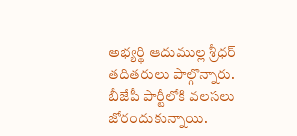అభ్యర్థి ఆదుముల్ల శ్రీధర్ తదితరులు పాల్గొన్నారు. బీజేపీ పార్టీలోకి వలసలు జోరందుకున్నాయి.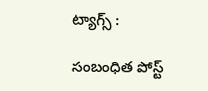ట్యాగ్స్ :

సంబంధిత పోస్ట్